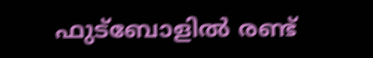ഫുട്‌ബോളില്‍ രണ്ട്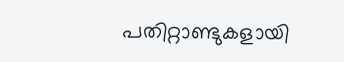പതിറ്റാണ്ടുകളായി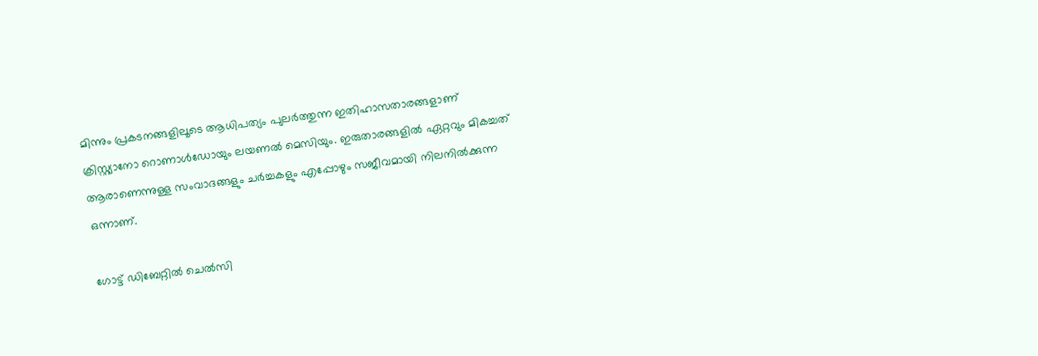മിന്നും പ്രകടനങ്ങളിലൂടെ ആധിപത്യം പുലര്‍ത്തുന്ന ഇതിഹാസതാരങ്ങളാണ് ക്രിസ്റ്റ്യാനോ റൊണാള്‍ഡോയും ലയണല്‍ മെസിയും. ഇരുതാരങ്ങളില്‍ ഏറ്റവും മികച്ചത് ആരാണെന്നുള്ള സംവാദങ്ങളും ചര്‍ച്ചകളും എപ്പോഴും സജീവമായി നിലനില്‍ക്കുന്ന ഒന്നാണ്.

ഗോട്ട് ഡിബേറ്റില്‍ ചെല്‍സി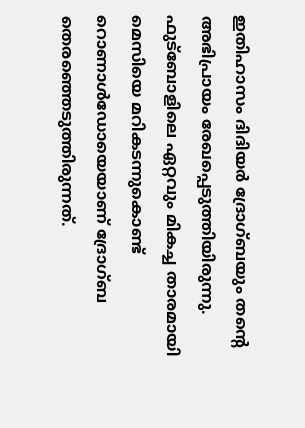ഇതിഹാസം ദിദിയര്‍ ദ്രോഗ്ബയും തന്റെ അഭിപ്രായം രേഖപ്പെടുത്തിയിരുന്നു. ഫുട്‌ബോളിലെ ഏറ്റവും മികച്ച താരമായി മെസിയെ മറികടന്നുകൊണ്ട് റൊണാള്‍ഡോയെയാണ് ദ്രോഗ്ബ തെരഞ്ഞെടുത്തിരുന്നത്.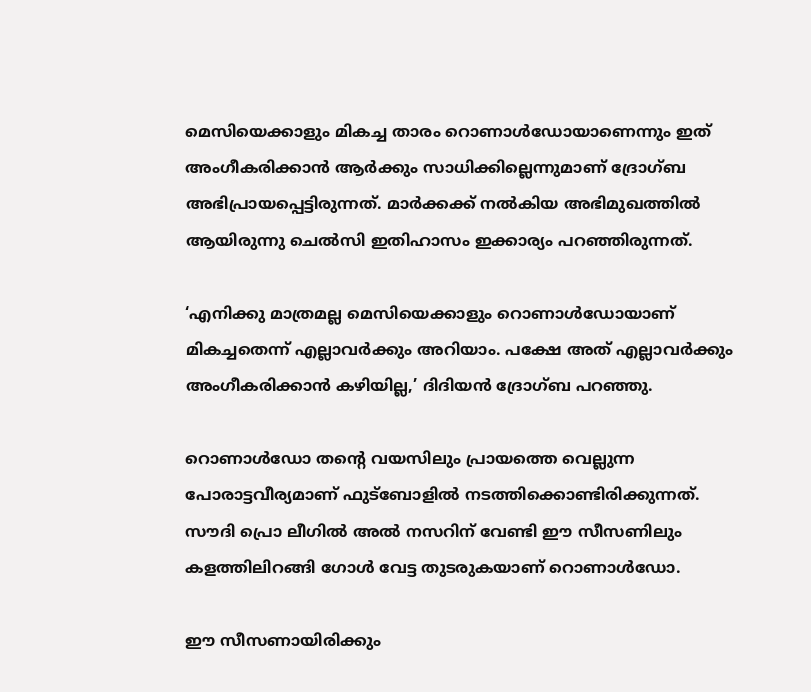മെസിയെക്കാളും മികച്ച താരം റൊണാള്‍ഡോയാണെന്നും ഇത് അംഗീകരിക്കാന്‍ ആര്‍ക്കും സാധിക്കില്ലെന്നുമാണ് ദ്രോഗ്ബ അഭിപ്രായപ്പെട്ടിരുന്നത്. മാര്‍ക്കക്ക് നല്‍കിയ അഭിമുഖത്തില്‍ ആയിരുന്നു ചെല്‍സി ഇതിഹാസം ഇക്കാര്യം പറഞ്ഞിരുന്നത്.

‘എനിക്കു മാത്രമല്ല മെസിയെക്കാളും റൊണാള്‍ഡോയാണ് മികച്ചതെന്ന് എല്ലാവര്‍ക്കും അറിയാം. പക്ഷേ അത് എല്ലാവര്‍ക്കും അംഗീകരിക്കാന്‍ കഴിയില്ല,’ ദിദിയന്‍ ദ്രോഗ്ബ പറഞ്ഞു.

റൊണാള്‍ഡോ തന്റെ വയസിലും പ്രായത്തെ വെല്ലുന്ന പോരാട്ടവീര്യമാണ് ഫുട്‌ബോളില്‍ നടത്തിക്കൊണ്ടിരിക്കുന്നത്. സൗദി പ്രൊ ലീഗില്‍ അല്‍ നസറിന് വേണ്ടി ഈ സീസണിലും കളത്തിലിറങ്ങി ഗോള്‍ വേട്ട തുടരുകയാണ് റൊണാള്‍ഡോ.

ഈ സീസണായിരിക്കും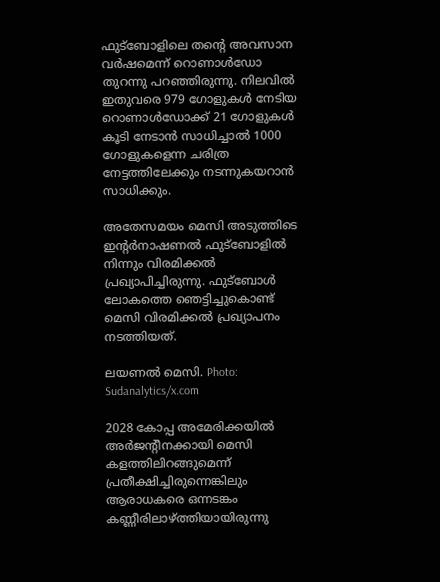ഫുട്‌ബോളിലെ തന്റെ അവസാന വര്‍ഷമെന്ന് റൊണാള്‍ഡോ തുറന്നു പറഞ്ഞിരുന്നു. നിലവില്‍ ഇതുവരെ 979 ഗോളുകള്‍ നേടിയ റൊണാള്‍ഡോക്ക് 21 ഗോളുകള്‍ കൂടി നേടാന്‍ സാധിച്ചാല്‍ 1000 ഗോളുകളെന്ന ചരിത്ര നേട്ടത്തിലേക്കും നടന്നുകയറാന്‍ സാധിക്കും.

അതേസമയം മെസി അടുത്തിടെ ഇന്റര്‍നാഷണല്‍ ഫുട്‌ബോളില്‍ നിന്നും വിരമിക്കല്‍ പ്രഖ്യാപിച്ചിരുന്നു. ഫുട്‌ബോള്‍ ലോകത്തെ ഞെട്ടിച്ചുകൊണ്ട് മെസി വിരമിക്കല്‍ പ്രഖ്യാപനം നടത്തിയത്.

ലയണൽ മെസി. Photo: Sudanalytics/x.com

2028 കോപ്പ അമേരിക്കയില്‍ അര്‍ജന്റീനക്കായി മെസി കളത്തിലിറങ്ങുമെന്ന് പ്രതീക്ഷിച്ചിരുന്നെങ്കിലും ആരാധകരെ ഒന്നടങ്കം കണ്ണീരിലാഴ്ത്തിയായിരുന്നു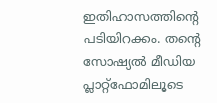ഇതിഹാസത്തിന്റെ പടിയിറക്കം. തന്റെ സോഷ്യല്‍ മീഡിയ പ്ലാറ്റ്‌ഫോമിലൂടെ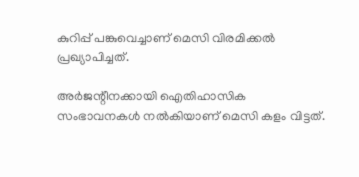കുറിപ്പ് പങ്കുവെച്ചാണ് മെസി വിരമിക്കല്‍ പ്രഖ്യാപിച്ചത്.

അര്‍ജന്റീനക്കായി ഐതിഹാസിക സംഭാവനകള്‍ നല്‍കിയാണ് മെസി കളം വിട്ടത്.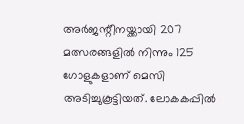അര്‍ജന്റീനയ്ക്കായി 207 മത്സരങ്ങളില്‍ നിന്നും 125 ഗോളുകളാണ് മെസി അടിച്ചുകൂട്ടിയത്. ലോകകപ്പില്‍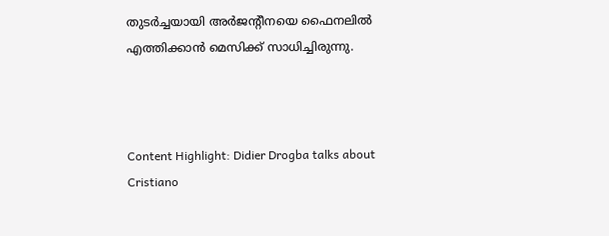തുടര്‍ച്ചയായി അര്‍ജന്റീനയെ ഫൈനലില്‍ എത്തിക്കാന്‍ മെസിക്ക് സാധിച്ചിരുന്നു.



Content Highlight: Didier Drogba talks about Cristiano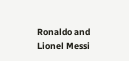Ronaldo and Lionel Messi